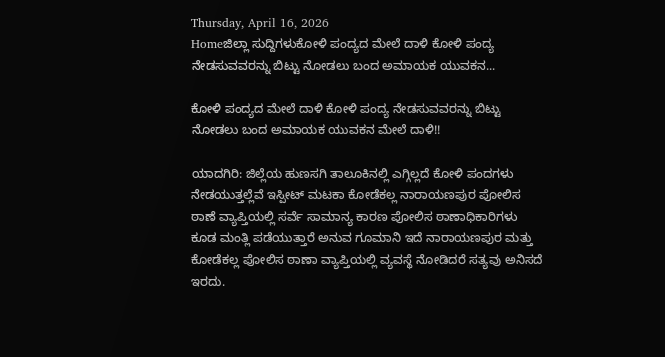Thursday, April 16, 2026
Homeಜಿಲ್ಲಾ ಸುದ್ದಿಗಳುಕೋಳಿ ಪಂದ್ಯದ ಮೇಲೆ ದಾಳಿ ಕೋಳಿ‌ ಪಂದ್ಯ ನೇಡಸುವವರನ್ನು ಬಿಟ್ಟು ನೋಡಲು ಬಂದ ಅಮಾಯಕ ಯುವಕನ...

ಕೋಳಿ ಪಂದ್ಯದ ಮೇಲೆ ದಾಳಿ ಕೋಳಿ‌ ಪಂದ್ಯ ನೇಡಸುವವರನ್ನು ಬಿಟ್ಟು ನೋಡಲು ಬಂದ ಅಮಾಯಕ ಯುವಕನ ಮೇಲೆ ದಾಳಿ!!

ಯಾದಗಿರಿ: ಜಿಲ್ಲೆಯ ಹುಣಸಗಿ ತಾಲೂಕಿನಲ್ಲಿ ಎಗ್ಗಿಲ್ಲದೆ ಕೋಳಿ ಪಂದಗಳು ನೇಡಯುತ್ತಲ್ಲೆವೆ ಇಸ್ಪೀಟ್ ಮಟಕಾ ಕೋಡೆಕಲ್ಲ ನಾರಾಯಣಪುರ ಪೋಲಿಸ ಠಾಣೆ ವ್ಯಾಪ್ತಿಯಲ್ಲಿ ಸರ್ವೆ ಸಾಮಾನ್ಯ ಕಾರಣ ಪೋಲಿಸ ಠಾಣಾಧಿಕಾರಿಗಳು ಕೂಡ ಮಂತ್ಲಿ ಪಡೆಯುತ್ತಾರೆ ಅನುವ ಗೂಮಾನಿ ಇದೆ ನಾರಾಯಣಪುರ ಮತ್ತು ಕೋಡೆಕಲ್ಲ ಪೋಲಿಸ ಠಾಣಾ ವ್ಯಾಪ್ತಿಯಲ್ಲಿ ವ್ಯವಸ್ಥೆ ನೋಡಿದರೆ ಸತ್ಯವು ಅನಿಸದೆ ಇರದು.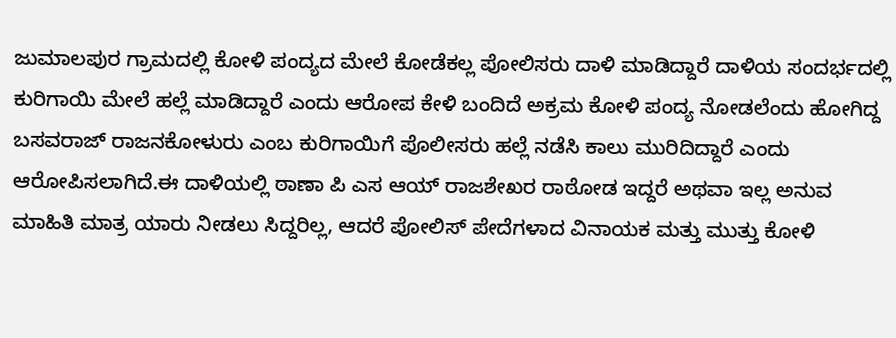ಜುಮಾಲಪುರ ಗ್ರಾಮದಲ್ಲಿ ಕೋಳಿ‌‌ ಪಂದ್ಯದ ಮೇಲೆ ಕೋಡೆಕಲ್ಲ ಪೋಲಿಸರು ದಾಳಿ ಮಾಡಿದ್ದಾರೆ ದಾಳಿಯ ಸಂದರ್ಭದಲ್ಲಿ ಕುರಿಗಾಯಿ ಮೇಲೆ ಹಲ್ಲೆ ಮಾಡಿದ್ದಾರೆ ಎಂದು ಆರೋಪ ಕೇಳಿ ಬಂದಿದೆ ಅಕ್ರಮ ಕೋಳಿ ಪಂದ್ಯ ನೋಡಲೆಂದು ಹೋಗಿದ್ದ ಬಸವರಾಜ್ ರಾಜನಕೋಳುರು ಎಂಬ ಕುರಿಗಾಯಿಗೆ ಪೊಲೀಸರು ಹಲ್ಲೆ ನಡೆಸಿ ಕಾಲು ಮುರಿದಿದ್ದಾರೆ ಎಂದು ಆರೋಪಿಸಲಾಗಿದೆ.ಈ ದಾಳಿಯಲ್ಲಿ ಠಾಣಾ ಪಿ ಎಸ ಆಯ್ ರಾಜಶೇಖರ ರಾಠೋಡ ಇದ್ದರೆ ಅಥವಾ ಇಲ್ಲ ಅನುವ ಮಾಹಿತಿ ಮಾತ್ರ ಯಾರು ನೀಡಲು ಸಿದ್ದರಿಲ್ಲ, ಆದರೆ ಪೋಲಿಸ್ ಪೇದೆಗಳಾದ ವಿನಾಯಕ ಮತ್ತು ಮುತ್ತು ಕೋಳಿ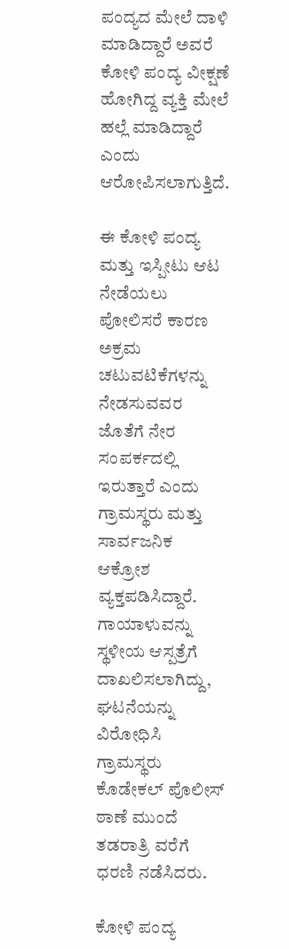ಪಂದ್ಯದ ಮೇಲೆ ದಾಳಿ ಮಾಡಿದ್ದಾರೆ ಅವರೆ ಕೋಳಿ ಪಂದ್ಯ ವೀಕ್ಷಣೆ ಹೋಗಿದ್ದ ವ್ಯಕ್ತಿ ಮೇಲೆ ಹಲ್ಲೆ ಮಾಡಿದ್ದಾರೆ ಎಂದು ಆರೋಪಿಸಲಾಗುತ್ತಿದೆ.

ಈ ಕೋಳಿ ಪಂದ್ಯ ಮತ್ತು ಇಸ್ಪೀಟು ಆಟ ನೇಡೆಯಲು‌ ಪೋಲಿಸರೆ ಕಾರಣ ಅಕ್ರಮ ಚಟುವಟಿಕೆಗಳನ್ನು ನೇಡಸುವವರ ಜೊತೆಗೆ ನೇರ ಸಂಪರ್ಕದಲ್ಲಿ‌ ಇರುತ್ತಾರೆ ಎಂದು ಗ್ರಾಮಸ್ಥರು ಮತ್ತು ಸಾರ್ವಜನಿಕ ಆಕ್ರೋಶ ವ್ಯಕ್ತಪಡಿಸಿದ್ದಾರೆ. ಗಾಯಾಳುವನ್ನು ಸ್ಥಳೀಯ ಆಸ್ಪತ್ರೆಗೆ ದಾಖಲಿಸಲಾಗಿದ್ದು, ಘಟನೆಯನ್ನು ವಿರೋಧಿಸಿ ಗ್ರಾಮಸ್ಥರು ಕೊಡೇಕಲ್ ಪೊಲೀಸ್ ಠಾಣೆ ಮುಂದೆ ತಡರಾತ್ರಿ ವರೆಗೆ ಧರಣಿ ನಡೆಸಿದರು.

ಕೋಳಿ ಪಂದ್ಯ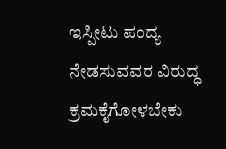ಇಸ್ಪೀಟು ಪಂದ್ಯ ನೇಡಸುವವರ ವಿರುದ್ಧ ಕ್ರಮಕೈಗೋಳಬೇಕು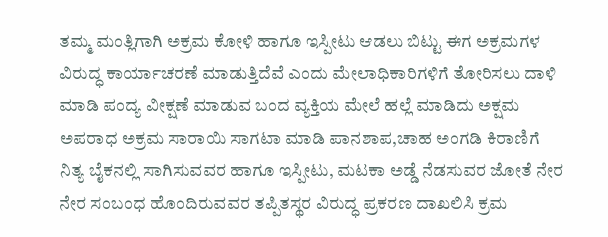ತಮ್ಮ ಮಂತ್ಲಿಗಾಗಿ ಅಕ್ರಮ ಕೋಳಿ ಹಾಗೂ ಇಸ್ಪೀಟು ಆಡಲು ಬಿಟ್ಟು ಈಗ ಅಕ್ರಮಗಳ ವಿರುದ್ಧ ಕಾರ್ಯಾಚರಣೆ ಮಾಡುತ್ತಿದೆವೆ ಎಂದು ಮೇಲಾಧಿಕಾರಿಗಳಿಗೆ ತೋರಿಸಲು ದಾಳಿ ಮಾಡಿ ಪಂದ್ಯ ವೀಕ್ಷಣೆ ಮಾಡುವ ಬಂದ ವ್ಯಕ್ತಿಯ ಮೇಲೆ ಹಲ್ಲೆ ಮಾಡಿದು ಅಕ್ಷಮ ಅಪರಾಧ ಅಕ್ರಮ‌ ಸಾರಾಯಿ ಸಾಗಟಾ ಮಾಡಿ ಪಾನಶಾಪ,ಚಾಹ ಅಂಗಡಿ ಕಿರಾಣಿಗೆ ನಿತ್ಯ ಬೈಕನಲ್ಲಿ ಸಾಗಿಸುವವರ ಹಾಗೂ ಇಸ್ಪೀಟು, ಮಟಕಾ ಅಡ್ಡೆ ನೆಡಸುವರ ಜೋತೆ ನೇರ ನೇರ ಸಂಬಂಧ ಹೊಂದಿರುವವರ ತಪ್ಪಿತಸ್ಥರ ವಿರುದ್ಧ ಪ್ರಕರಣ ದಾಖಲಿಸಿ ಕ್ರಮ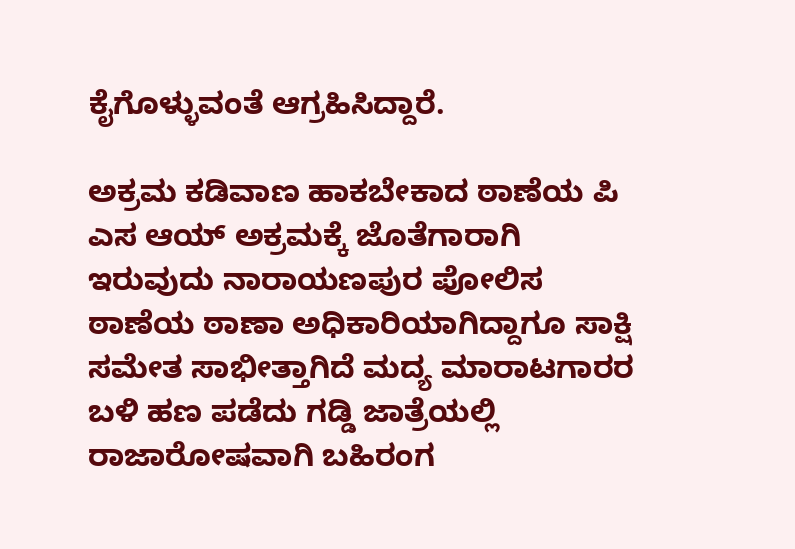ಕೈಗೊಳ್ಳುವಂತೆ ಆಗ್ರಹಿಸಿದ್ದಾರೆ.

ಅಕ್ರಮ‌ ಕಡಿವಾಣ ಹಾಕಬೇಕಾದ ಠಾಣೆಯ ಪಿ ಎಸ ಆಯ್ ಅಕ್ರಮಕ್ಕೆ ಜೊತೆಗಾರಾಗಿ ಇರುವುದು ನಾರಾಯಣಪುರ ಪೋಲಿಸ ಠಾಣೆಯ ಠಾಣಾ ಅಧಿಕಾರಿಯಾಗಿದ್ದಾಗೂ ಸಾಕ್ಷಿ ಸಮೇತ ಸಾಭೀತ್ತಾಗಿದೆ ಮದ್ಯ ಮಾರಾಟಗಾರರ ಬಳಿ ಹಣ ಪಡೆದು ಗಡ್ಡಿ ಜಾತ್ರೆಯಲ್ಲಿ‌ ರಾಜಾರೋಷವಾಗಿ ಬಹಿರಂಗ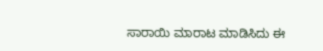ಸಾರಾಯಿ ಮಾರಾಟ ಮಾಡಿಸಿದು ಈ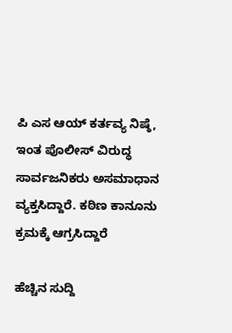ಪಿ ಎಸ ಆಯ್ ಕರ್ತವ್ಯ ನಿಷ್ಠೆ, ಇಂತ ಪೊಲೀಸ್ ವಿರುದ್ಧ ಸಾರ್ವಜನಿಕರು ಅಸಮಾಧಾನ ವ್ಯಕ್ತಸಿದ್ದಾರೆ. ಕಠಿಣ ಕಾನೂನು ಕ್ರಮಕ್ಕೆ ಆಗ್ರಸಿದ್ದಾರೆ

ಹೆಚ್ಚಿನ ಸುದ್ದಿ